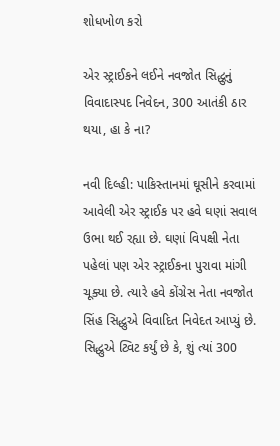શોધખોળ કરો

એર સ્ટ્રાઈકને લઈને નવજોત સિદ્ધુનું વિવાદાસ્પદ નિવેદન, 300 આતંકી ઠાર થયા, હા કે ના?

નવી દિલ્હી: પાકિસ્તાનમાં ઘૂસીને કરવામાં આવેલી એર સ્ટ્રાઈક પર હવે ઘણાં સવાલ ઉભા થઈ રહ્યા છે. ઘણાં વિપક્ષી નેતા પહેલાં પણ એર સ્ટ્રાઈકના પુરાવા માંગી ચૂક્યા છે. ત્યારે હવે કોંગ્રેસ નેતા નવજોત સિંહ સિદ્ધુએ વિવાદિત નિવેદત આપ્યું છે. સિદ્ધુએ ટ્વિટ કર્યું છે કે, શું ત્યાં 300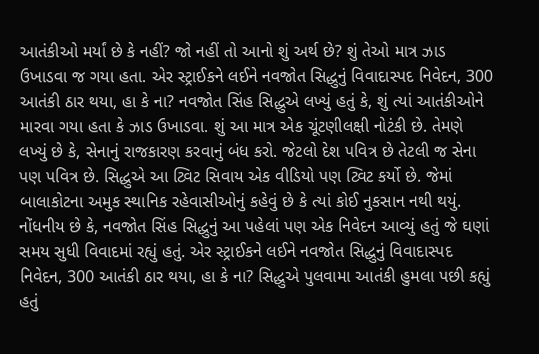આતંકીઓ મર્યાં છે કે નહીં? જો નહીં તો આનો શું અર્થ છે? શું તેઓ માત્ર ઝાડ ઉખાડવા જ ગયા હતા. એર સ્ટ્રાઈકને લઈને નવજોત સિદ્ધુનું વિવાદાસ્પદ નિવેદન, 300 આતંકી ઠાર થયા, હા કે ના? નવજોત સિંહ સિદ્ધુએ લખ્યું હતું કે, શું ત્યાં આતંકીઓને મારવા ગયા હતા કે ઝાડ ઉખાડવા. શું આ માત્ર એક ચૂંટણીલક્ષી નોટંકી છે. તેમણે લખ્યું છે કે, સેનાનું રાજકારણ કરવાનું બંધ કરો. જેટલો દેશ પવિત્ર છે તેટલી જ સેના પણ પવિત્ર છે. સિદ્ધુએ આ ટ્વિટ સિવાય એક વીડિયો પણ ટ્વિટ કર્યો છે. જેમાં બાલાકોટના અમુક સ્થાનિક રહેવાસીઓનું કહેવું છે કે ત્યાં કોઈ નુકસાન નથી થયું. નોંધનીય છે કે, નવજોત સિંહ સિદ્ધુનું આ પહેલાં પણ એક નિવેદન આવ્યું હતું જે ઘણાં સમય સુધી વિવાદમાં રહ્યું હતું. એર સ્ટ્રાઈકને લઈને નવજોત સિદ્ધુનું વિવાદાસ્પદ નિવેદન, 300 આતંકી ઠાર થયા, હા કે ના? સિદ્ધુએ પુલવામા આતંકી હુમલા પછી કહ્યું હતું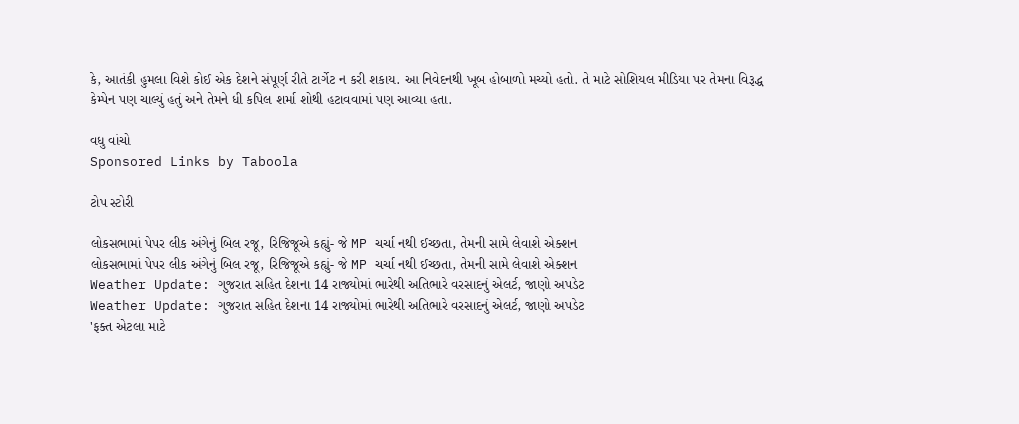કે, આતંકી હુમલા વિશે કોઈ એક દેશને સંપૂર્ણ રીતે ટાર્ગેટ ન કરી શકાય. આ નિવેદનથી ખૂબ હોબાળો મચ્યો હતો. તે માટે સોશિયલ મીડિયા પર તેમના વિરૂદ્ધ કેમ્પેન પણ ચાલ્યું હતું અને તેમને ધી કપિલ શર્મા શોથી હટાવવામાં પણ આવ્યા હતા.

વધુ વાંચો
Sponsored Links by Taboola

ટોપ સ્ટોરી

લોકસભામાં પેપર લીક અંગેનું બિલ રજૂ, રિજિજૂએ કહ્યું- જે MP ચર્ચા નથી ઈચ્છતા, તેમની સામે લેવાશે એક્શન
લોકસભામાં પેપર લીક અંગેનું બિલ રજૂ, રિજિજૂએ કહ્યું- જે MP ચર્ચા નથી ઈચ્છતા, તેમની સામે લેવાશે એક્શન
Weather Update: ગુજરાત સહિત દેશના 14 રાજ્યોમાં ભારેથી અતિભારે વરસાદનું એલર્ટ, જાણો અપડેટ
Weather Update: ગુજરાત સહિત દેશના 14 રાજ્યોમાં ભારેથી અતિભારે વરસાદનું એલર્ટ, જાણો અપડેટ
'ફક્ત એટલા માટે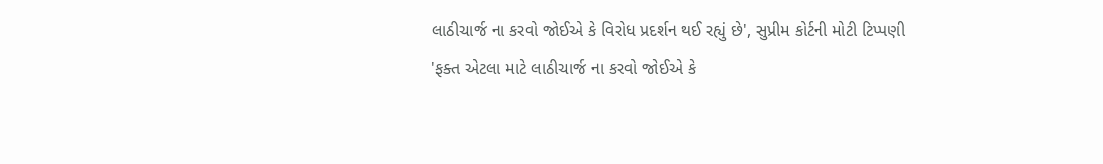લાઠીચાર્જ ના કરવો જોઈએ કે વિરોધ પ્રદર્શન થઈ રહ્યું છે', સુપ્રીમ કોર્ટની મોટી ટિપ્પણી
'ફક્ત એટલા માટે લાઠીચાર્જ ના કરવો જોઈએ કે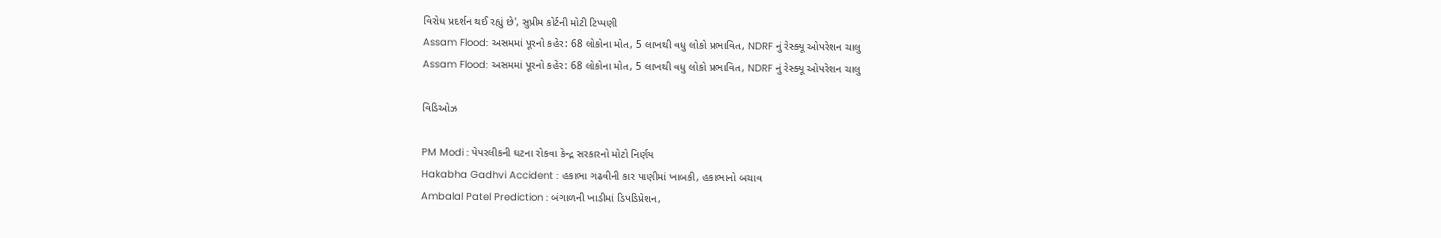વિરોધ પ્રદર્શન થઈ રહ્યું છે', સુપ્રીમ કોર્ટની મોટી ટિપ્પણી
Assam Flood: અસમમાં પૂરનો કહેર: 68 લોકોના મોત, 5 લાખથી વધુ લોકો પ્રભાવિત, NDRF નું રેસ્ક્યૂ ઓપરેશન ચાલુ
Assam Flood: અસમમાં પૂરનો કહેર: 68 લોકોના મોત, 5 લાખથી વધુ લોકો પ્રભાવિત, NDRF નું રેસ્ક્યૂ ઓપરેશન ચાલુ

વિડિઓઝ

PM Modi : પેપરલીકની ઘટના રોકવા કેન્દ્ર સરકારનો મોટો નિર્ણય
Hakabha Gadhvi Accident : હકાભા ગઢવીની કાર પાણીમાં ખાબકી, હકાભાનો બચાવ
Ambalal Patel Prediction : બંગાળની ખાડીમાં ડિપડિપ્રેશન,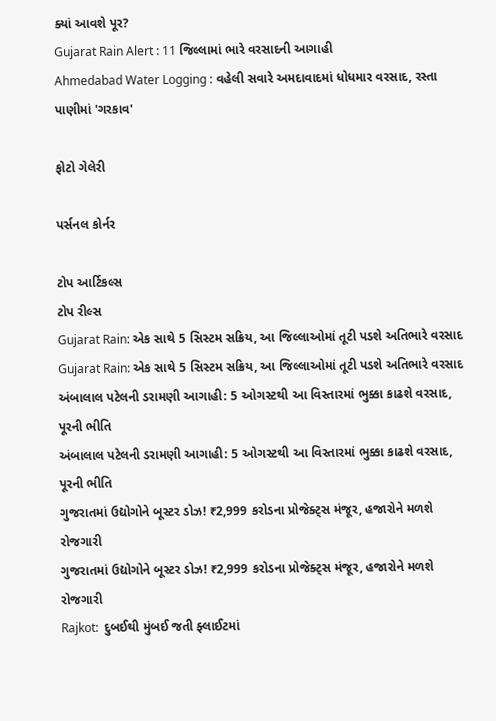ક્યાં આવશે પૂર?
Gujarat Rain Alert : 11 જિલ્લામાં ભારે વરસાદની આગાહી
Ahmedabad Water Logging : વહેલી સવારે અમદાવાદમાં ધોધમાર વરસાદ, રસ્તા પાણીમાં 'ગરકાવ'

ફોટો ગેલેરી

પર્સનલ કોર્નર

ટોપ આર્ટિકલ્સ
ટોપ રીલ્સ
Gujarat Rain: એક સાથે 5 સિસ્ટમ સક્રિય, આ જિલ્લાઓમાં તૂટી પડશે અતિભારે વરસાદ
Gujarat Rain: એક સાથે 5 સિસ્ટમ સક્રિય, આ જિલ્લાઓમાં તૂટી પડશે અતિભારે વરસાદ
અંબાલાલ પટેલની ડરામણી આગાહી: 5 ઓગસ્ટથી આ વિસ્તારમાં ભુક્કા કાઢશે વરસાદ, પૂરની ભીતિ
અંબાલાલ પટેલની ડરામણી આગાહી: 5 ઓગસ્ટથી આ વિસ્તારમાં ભુક્કા કાઢશે વરસાદ, પૂરની ભીતિ
ગુજરાતમાં ઉદ્યોગોને બૂસ્ટર ડોઝ! ₹2,999 કરોડના પ્રોજેક્ટ્સ મંજૂર, હજારોને મળશે રોજગારી
ગુજરાતમાં ઉદ્યોગોને બૂસ્ટર ડોઝ! ₹2,999 કરોડના પ્રોજેક્ટ્સ મંજૂર, હજારોને મળશે રોજગારી
Rajkot:  દુબઈથી મુંબઈ જતી ફ્લાઈટમાં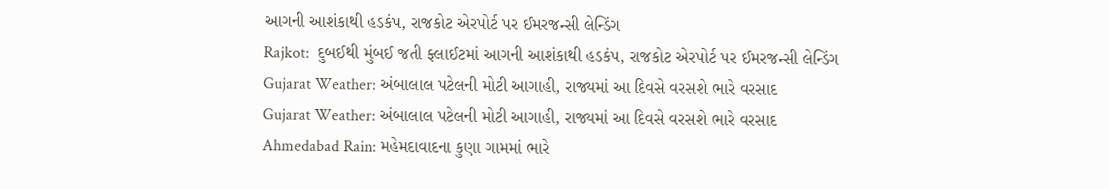આગની આશંકાથી હડકંપ, રાજકોટ એરપોર્ટ પર ઈમરજન્સી લેન્ડિંગ
Rajkot:  દુબઈથી મુંબઈ જતી ફ્લાઈટમાં આગની આશંકાથી હડકંપ, રાજકોટ એરપોર્ટ પર ઈમરજન્સી લેન્ડિંગ
Gujarat Weather: અંબાલાલ પટેલની મોટી આગાહી, રાજ્યમાં આ દિવસે વરસશે ભારે વરસાદ
Gujarat Weather: અંબાલાલ પટેલની મોટી આગાહી, રાજ્યમાં આ દિવસે વરસશે ભારે વરસાદ
Ahmedabad Rain: મહેમદાવાદના કુણા ગામમાં ભારે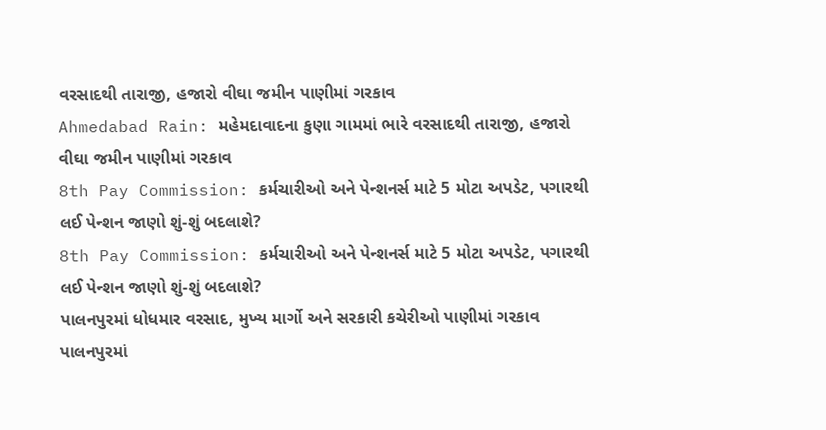વરસાદથી તારાજી, હજારો વીઘા જમીન પાણીમાં ગરકાવ
Ahmedabad Rain: મહેમદાવાદના કુણા ગામમાં ભારે વરસાદથી તારાજી, હજારો વીઘા જમીન પાણીમાં ગરકાવ
8th Pay Commission: કર્મચારીઓ અને પેન્શનર્સ માટે 5 મોટા અપડેટ, પગારથી લઈ પેન્શન જાણો શું-શું બદલાશે?
8th Pay Commission: કર્મચારીઓ અને પેન્શનર્સ માટે 5 મોટા અપડેટ, પગારથી લઈ પેન્શન જાણો શું-શું બદલાશે?
પાલનપુરમાં ધોધમાર વરસાદ, મુખ્ય માર્ગો અને સરકારી કચેરીઓ પાણીમાં ગરકાવ
પાલનપુરમાં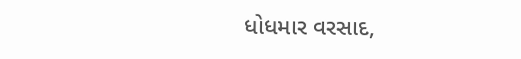ધોધમાર વરસાદ,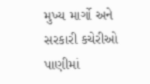મુખ્ય માર્ગો અને સરકારી કચેરીઓ પાણીમાં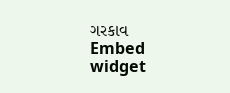ગરકાવ
Embed widget